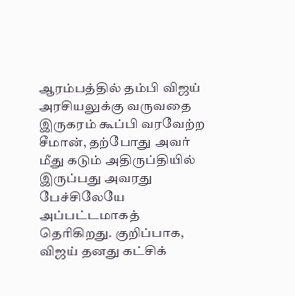ஆரம்பத்தில் தம்பி விஜய் அரசியலுக்கு வருவதை இருகரம் கூப்பி வரவேற்ற சீமான், தற்போது அவர் மீது கடும் அதிருப்தியில் இருப்பது அவரது பேச்சிலேயே அப்பட்டமாகத் தெரிகிறது. குறிப்பாக, விஜய் தனது கட்சிக்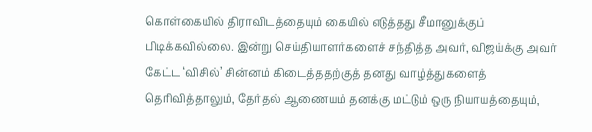கொள்கையில் திராவிடத்தையும் கையில் எடுத்தது சீமானுக்குப் பிடிக்கவில்லை. இன்று செய்தியாளர்களைச் சந்தித்த அவர், விஜய்க்கு அவர் கேட்ட ‘விசில்’ சின்னம் கிடைத்ததற்குத் தனது வாழ்த்துகளைத் தெரிவித்தாலும், தேர்தல் ஆணையம் தனக்கு மட்டும் ஒரு நியாயத்தையும்,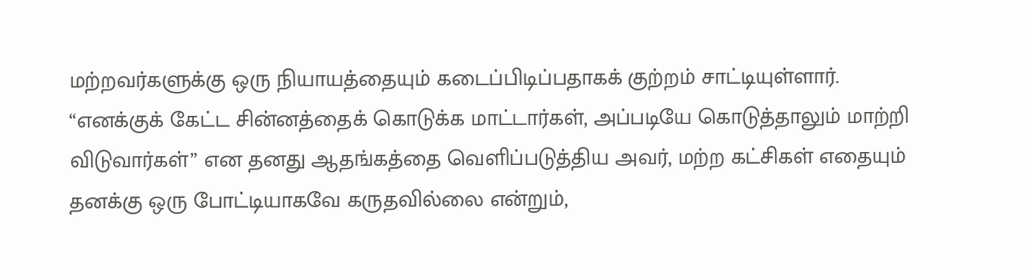மற்றவர்களுக்கு ஒரு நியாயத்தையும் கடைப்பிடிப்பதாகக் குற்றம் சாட்டியுள்ளார்.
“எனக்குக் கேட்ட சின்னத்தைக் கொடுக்க மாட்டார்கள், அப்படியே கொடுத்தாலும் மாற்றி விடுவார்கள்” என தனது ஆதங்கத்தை வெளிப்படுத்திய அவர், மற்ற கட்சிகள் எதையும் தனக்கு ஒரு போட்டியாகவே கருதவில்லை என்றும்,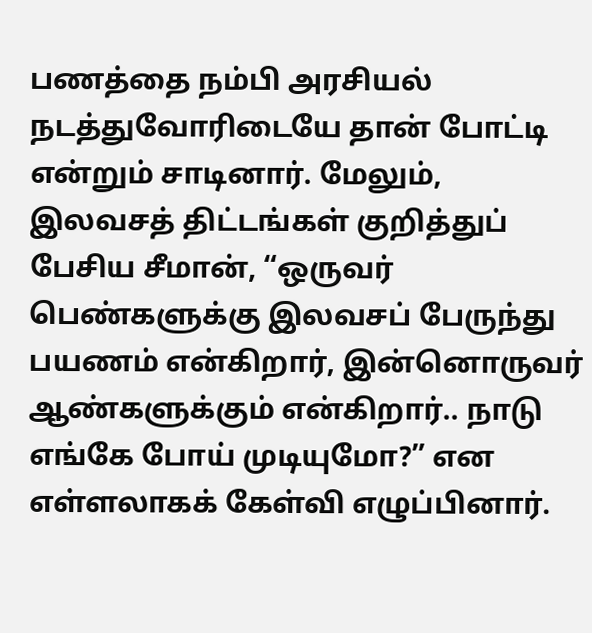பணத்தை நம்பி அரசியல் நடத்துவோரிடையே தான் போட்டி என்றும் சாடினார். மேலும், இலவசத் திட்டங்கள் குறித்துப் பேசிய சீமான், “ஒருவர் பெண்களுக்கு இலவசப் பேருந்து பயணம் என்கிறார், இன்னொருவர் ஆண்களுக்கும் என்கிறார்.. நாடு எங்கே போய் முடியுமோ?” என எள்ளலாகக் கேள்வி எழுப்பினார்.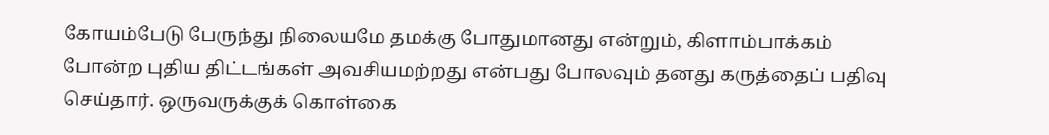கோயம்பேடு பேருந்து நிலையமே தமக்கு போதுமானது என்றும், கிளாம்பாக்கம் போன்ற புதிய திட்டங்கள் அவசியமற்றது என்பது போலவும் தனது கருத்தைப் பதிவு செய்தார். ஒருவருக்குக் கொள்கை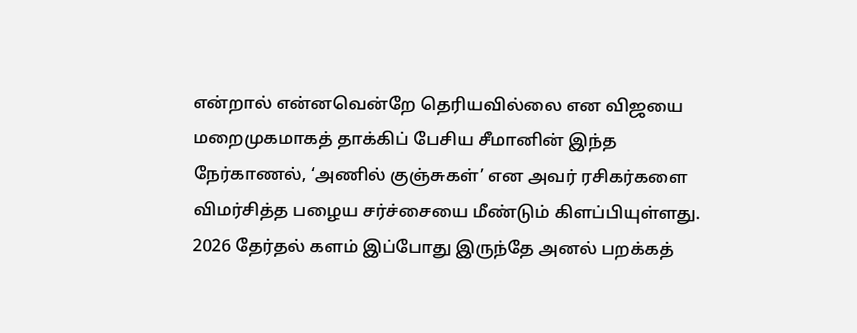என்றால் என்னவென்றே தெரியவில்லை என விஜயை மறைமுகமாகத் தாக்கிப் பேசிய சீமானின் இந்த நேர்காணல், ‘அணில் குஞ்சுகள்’ என அவர் ரசிகர்களை விமர்சித்த பழைய சர்ச்சையை மீண்டும் கிளப்பியுள்ளது. 2026 தேர்தல் களம் இப்போது இருந்தே அனல் பறக்கத்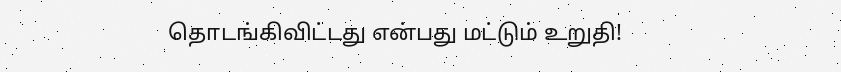தொடங்கிவிட்டது என்பது மட்டும் உறுதி!